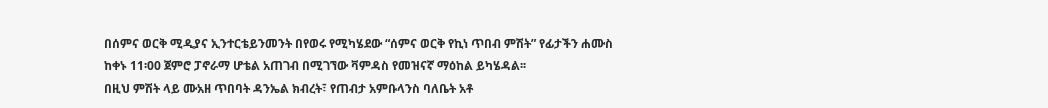በሰምና ወርቅ ሚዲያና ኢንተርቴይንመንት በየወሩ የሚካሄደው “ሰምና ወርቅ የኪነ ጥበብ ምሽት” የፊታችን ሐሙስ ከቀኑ 11፡00 ጀምሮ ፓኖራማ ሆቴል አጠገብ በሚገኘው ቫምዳስ የመዝናኛ ማዕከል ይካሄዳል፡፡
በዚህ ምሽት ላይ ሙአዘ ጥበባት ዳንኤል ክብረት፣ የጠብታ አምቡላንስ ባለቤት አቶ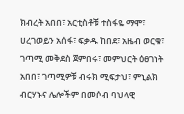ክብረት አበበ፣ አርቲስቶቹ ተስፋዬ ማሞ፣ ሀረገወይን አሰፋ፣ ፍቃዱ ከበደ፣ አዜብ ወርቁ፣ ገጣሚ መቅደስ ጀምበሩ፣ መምህርት ዕፀገነት አበበ፣ ገጣሚዎቹ ብሩክ ሚፍታህ፣ ምኒልክ ብርሃኑና ሌሎችም በመሶብ ባህላዊ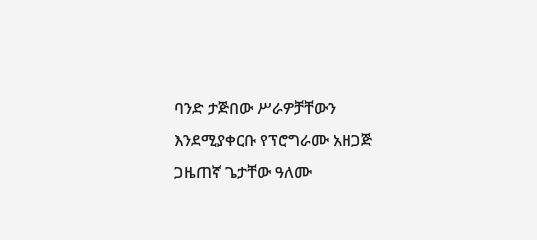ባንድ ታጅበው ሥራዎቻቸውን እንደሚያቀርቡ የፕሮግራሙ አዘጋጅ ጋዜጠኛ ጌታቸው ዓለሙ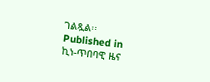ገልጿል፡፡
Published in
ኪነ-ጥበባዊ ዜና